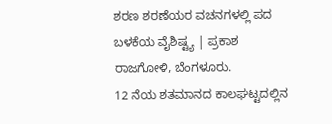ಶರಣ ಶರಣೆಯರ ವಚನಗಳಲ್ಲಿ ಪದ ಬಳಕೆಯ ವೈಶಿಷ್ಟ್ಯ | ಪ್ರಕಾಶ ರಾಜಗೋಳಿ, ಬೆಂಗಳೂರು.
12 ನೆಯ ಶತಮಾನದ ಕಾಲಘಟ್ಟದಲ್ಲಿನ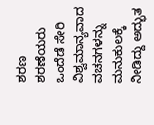ಶರಣ ಶರಣೆಯರು ಒಂದೆಡೆ ಸೇರಿ ವಿಶ್ವಮಾನ್ಯವಾದ ವಚನಗಳನ್ನು ಮನುಕುಲಕ್ಕೆ ನೀಡಿದ್ದು ಅದ್ಭುತ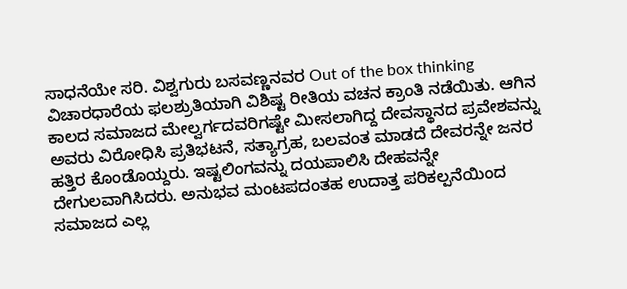ಸಾಧನೆಯೇ ಸರಿ. ವಿಶ್ವಗುರು ಬಸವಣ್ಣನವರ Out of the box thinking ವಿಚಾರಧಾರೆಯ ಫಲಶ್ರುತಿಯಾಗಿ ವಿಶಿಷ್ಟ ರೀತಿಯ ವಚನ ಕ್ರಾಂತಿ ನಡೆಯಿತು. ಆಗಿನ ಕಾಲದ ಸಮಾಜದ ಮೇಲ್ವರ್ಗದವರಿಗಷ್ಟೇ ಮೀಸಲಾಗಿದ್ದ ದೇವಸ್ಥಾನದ ಪ್ರವೇಶವನ್ನು ಅವರು ವಿರೋಧಿಸಿ ಪ್ರತಿಭಟನೆ, ಸತ್ಯಾಗ್ರಹ, ಬಲವಂತ ಮಾಡದೆ ದೇವರನ್ನೇ ಜನರ ಹತ್ತಿರ ಕೊಂಡೊಯ್ದರು. ಇಷ್ಟಲಿಂಗವನ್ನು ದಯಪಾಲಿಸಿ ದೇಹವನ್ನೇ ದೇಗುಲವಾಗಿಸಿದರು. ಅನುಭವ ಮಂಟಪದಂತಹ ಉದಾತ್ತ ಪರಿಕಲ್ಪನೆಯಿಂದ ಸಮಾಜದ ಎಲ್ಲ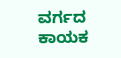ವರ್ಗದ ಕಾಯಕ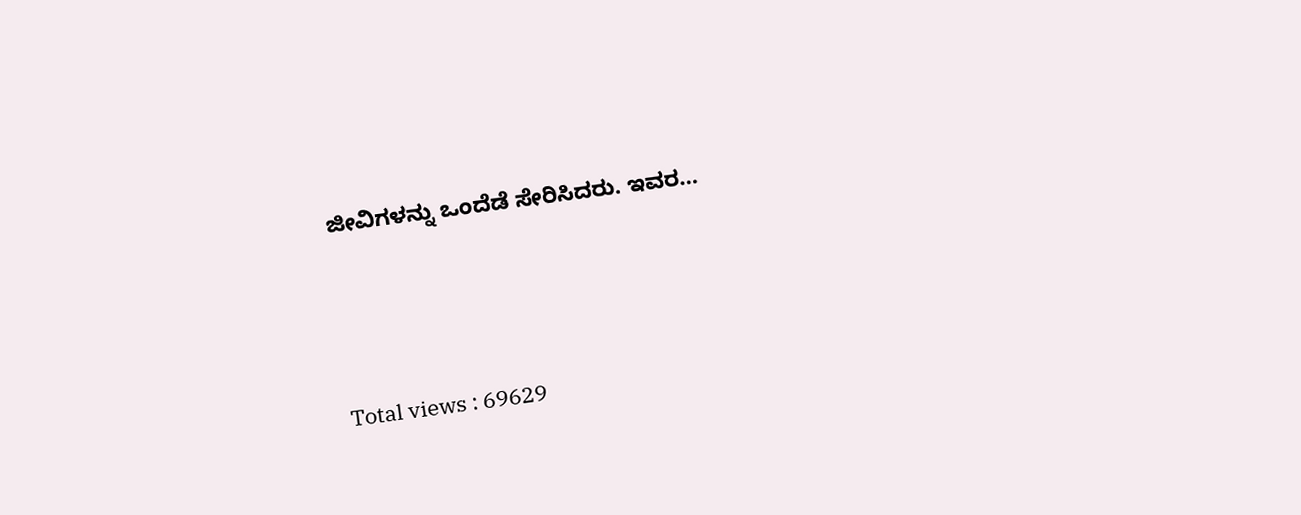ಜೀವಿಗಳನ್ನು ಒಂದೆಡೆ ಸೇರಿಸಿದರು. ಇವರ…





Total views : 69629